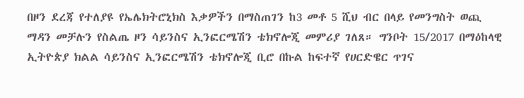በዞን ደረጃ የተለያዩ የኤሌክትሮኒክስ እቃዎችን በማስጠገን ከ3 መቶ 5 ሺህ ብር በላይ የመንግስት ወጪ ማዳን መቻሉን የስልጤ ዞን ሳይንስና ኢንፎርሜሽን ቴክኖሎጂ መምሪያ ገለጸ። ግንቦት 15/2017 በማዕከላዊ ኢትዮጵያ ክልል ሳይንስና ኢንፎርሜሽን ቴክኖሎጂ ቢሮ በኩል ከፍተኛ የሀርድዌር ጥገና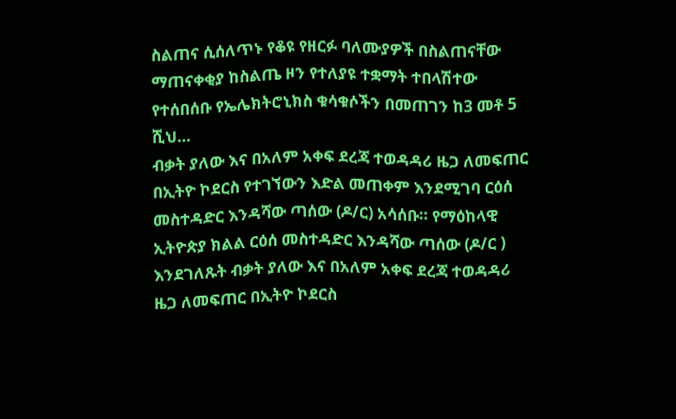ስልጠና ሲሰለጥኑ የቆዩ የዘርፉ ባለሙያዎች በስልጠናቸው ማጠናቀቂያ ከስልጤ ዞን የተለያዩ ተቋማት ተበላሽተው የተሰበሰቡ የኤሌክትሮኒክስ ቁሳቁሶችን በመጠገን ከ3 መቶ 5 ሺህ…
ብቃት ያለው እና በአለም አቀፍ ደረጃ ተወዳዳሪ ዜጋ ለመፍጠር በኢትዮ ኮደርስ የተገኘውን እድል መጠቀም እንደሚገባ ርዕሰ መስተዳድር እንዳሻው ጣሰው (ዶ/ር) አሳሰቡ። የማዕከላዊ ኢትዮጵያ ክልል ርዕሰ መስተዳድር እንዳሻው ጣሰው (ዶ/ር ) እንደገለጹት ብቃት ያለው እና በአለም አቀፍ ደረጃ ተወዳዳሪ ዜጋ ለመፍጠር በኢትዮ ኮደርስ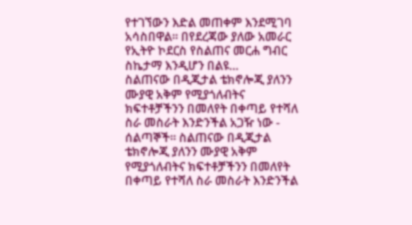የተገኘውን እድል መጠቀም እንደሚገባ አሳስበዋል። በየደረጃው ያለው አመራር የኢትዮ ኮደርስ የስልጠና መርሐ ግብር ስኬታማ እንዲሆን በልዩ…
ስልጠናው በዲጂታል ቴክኖሎጂ ያለንን ሙያዊ አቅም የሚያጎለብትና ክፍተቶቻችንን በመለየት በቀጣይ የተሻለ ስራ መስራት እንድንችል አጋዥ ነው - ሰልጣኞች። ስልጠናው በዲጂታል ቴክኖሎጂ ያለንን ሙያዊ አቅም የሚያጎለብትና ክፍተቶቻችንን በመለየት በቀጣይ የተሻለ ስራ መስራት እንድንችል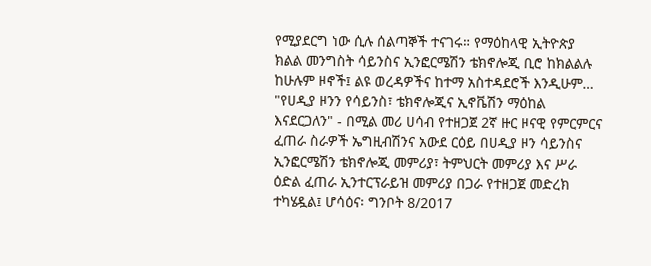የሚያደርግ ነው ሲሉ ሰልጣኞች ተናገሩ። የማዕከላዊ ኢትዮጵያ ክልል መንግስት ሳይንስና ኢንፎርሜሽን ቴክኖሎጂ ቢሮ ከክልልሉ ከሁሉም ዞኖች፤ ልዩ ወረዳዎችና ከተማ አስተዳደሮች እንዲሁም…
"የሀዲያ ዞንን የሳይንስ፣ ቴክኖሎጂና ኢኖቬሽን ማዕከል እናደርጋለን" - በሚል መሪ ሀሳብ የተዘጋጀ 2ኛ ዙር ዞናዊ የምርምርና ፈጠራ ስራዎች ኤግዚብሽንና አውደ ርዕይ በሀዲያ ዞን ሳይንስና ኢንፎርሜሽን ቴክኖሎጂ መምሪያ፣ ትምህርት መምሪያ እና ሥራ ዕድል ፈጠራ ኢንተርፕራይዝ መምሪያ በጋራ የተዘጋጀ መድረክ ተካሄዷል፤ ሆሳዕና፡ ግንቦት 8/2017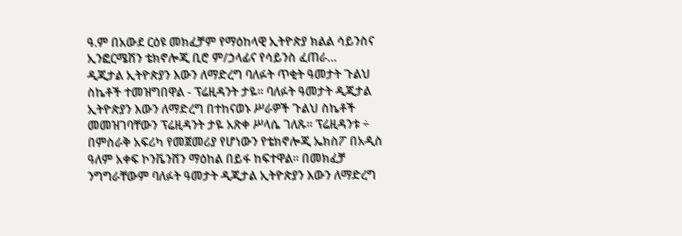ዓ.ም በአውደ ርዕዩ መክፈቻም የማዕከላዊ ኢትዮጵያ ክልል ሳይንስና ኢንፎርሜሽን ቴክኖሎጂ ቢሮ ም/ኃላፊና የሳይንስ ፈጠራ…
ዲጂታል ኢትዮጵያን እውን ለማድረግ ባለፉት ጥቂት ዓመታት ጉልህ ስኬቶች ተመዝግበዋል - ፕሬዚዳንት ታዬ። ባለፉት ዓመታት ዲጂታል ኢትዮጵያን እውን ለማድረግ በተከናወኑ ሥራዎች ጉልህ ስኬቶች መመዝገባቸውን ፕሬዚዳንት ታዬ አጽቀ ሥላሴ ገለጹ። ፕሬዚዳንቱ ÷ በምስራቅ አፍሪካ የመጀመሪያ የሆነውን የቴክኖሎጂ ኤክስፖ በአዲስ ዓለም አቀፍ ኮንቬንሸን ማዕከል በይፋ ከፍተዋል። በመክፈቻ ንግግራቸውም ባለፉት ዓመታት ዲጂታል ኢትዮጵያን እውን ለማድረግ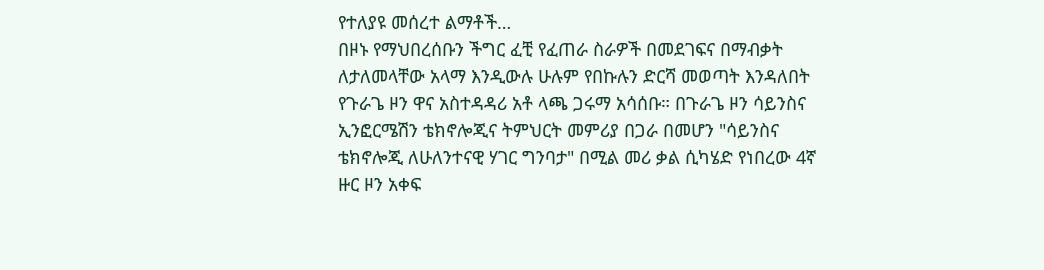የተለያዩ መሰረተ ልማቶች…
በዞኑ የማህበረሰቡን ችግር ፈቺ የፈጠራ ስራዎች በመደገፍና በማብቃት ለታለመላቸው አላማ እንዲውሉ ሁሉም የበኩሉን ድርሻ መወጣት እንዳለበት የጉራጌ ዞን ዋና አስተዳዳሪ አቶ ላጫ ጋሩማ አሳሰቡ። በጉራጌ ዞን ሳይንስና ኢንፎርሜሽን ቴክኖሎጂና ትምህርት መምሪያ በጋራ በመሆን "ሳይንስና ቴክኖሎጂ ለሁለንተናዊ ሃገር ግንባታ" በሚል መሪ ቃል ሲካሄድ የነበረው 4ኛ ዙር ዞን አቀፍ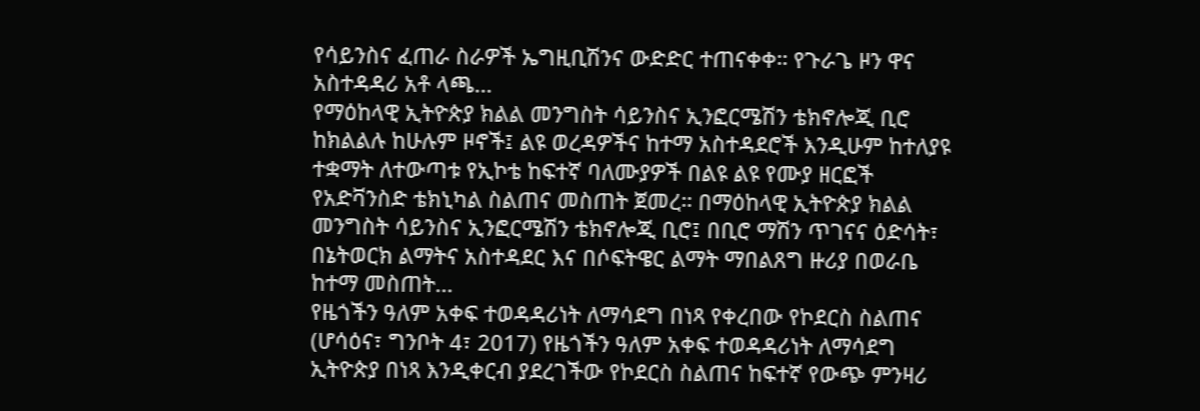የሳይንስና ፈጠራ ስራዎች ኤግዚቢሽንና ውድድር ተጠናቀቀ። የጉራጌ ዞን ዋና አስተዳዳሪ አቶ ላጫ…
የማዕከላዊ ኢትዮጵያ ክልል መንግስት ሳይንስና ኢንፎርሜሽን ቴክኖሎጂ ቢሮ ከክልልሉ ከሁሉም ዞኖች፤ ልዩ ወረዳዎችና ከተማ አስተዳደሮች እንዲሁም ከተለያዩ ተቋማት ለተውጣቱ የኢኮቴ ከፍተኛ ባለሙያዎች በልዩ ልዩ የሙያ ዘርፎች የአድቫንስድ ቴክኒካል ስልጠና መስጠት ጀመረ። በማዕከላዊ ኢትዮጵያ ክልል መንግስት ሳይንስና ኢንፎርሜሽን ቴክኖሎጂ ቢሮ፤ በቢሮ ማሽን ጥገናና ዕድሳት፣ በኔትወርክ ልማትና አስተዳደር እና በሶፍትዌር ልማት ማበልጸግ ዙሪያ በወራቤ ከተማ መስጠት…
የዜጎችን ዓለም አቀፍ ተወዳዳሪነት ለማሳደግ በነጻ የቀረበው የኮደርስ ስልጠና (ሆሳዕና፣ ግንቦት 4፣ 2017) የዜጎችን ዓለም አቀፍ ተወዳዳሪነት ለማሳደግ ኢትዮጵያ በነጻ እንዲቀርብ ያደረገችው የኮደርስ ስልጠና ከፍተኛ የውጭ ምንዛሪ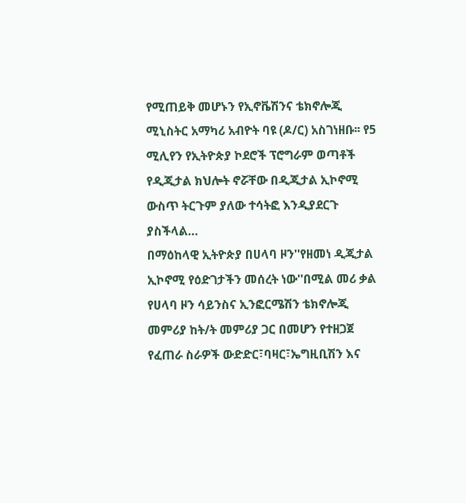የሚጠይቅ መሆኑን የኢኖቬሽንና ቴክኖሎጂ ሚኒስትር አማካሪ አብዮት ባዩ (ዶ/ር) አስገነዘቡ፡፡ የ5 ሚሊየን የኢትዮጵያ ኮደሮች ፕሮግራም ወጣቶች የዲጂታል ክህሎት ኖሯቸው በዲጂታል ኢኮኖሚ ውስጥ ትርጉም ያለው ተሳትፎ እንዲያደርጉ ያስችላል…
በማዕከላዊ ኢትዮጵያ በሀላባ ዞን''የዘመነ ዲጂታል ኢኮኖሚ የዕድገታችን መሰረት ነው''በሚል መሪ ቃል የሀላባ ዞን ሳይንስና ኢንፎርሜሽን ቴክኖሎጂ መምሪያ ከት/ት መምሪያ ጋር በመሆን የተዘጋጀ የፈጠራ ስራዎች ውድድር፣ባዛር፣ኤግዚቢሽን እና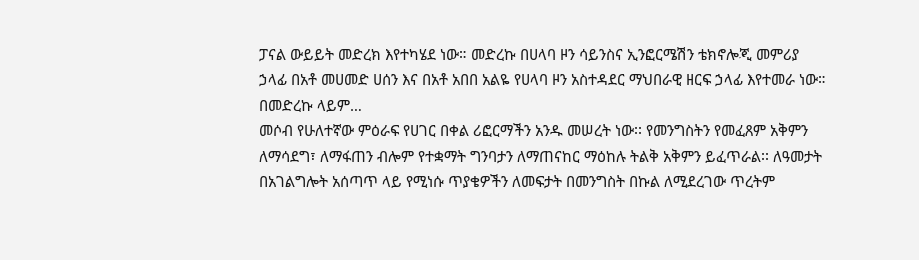ፓናል ውይይት መድረክ እየተካሄደ ነው። መድረኩ በሀላባ ዞን ሳይንስና ኢንፎርሜሽን ቴክኖሎጂ መምሪያ ኃላፊ በአቶ መሀመድ ሀሰን እና በአቶ አበበ አልዬ የሀላባ ዞን አስተዳደር ማህበራዊ ዘርፍ ኃላፊ እየተመራ ነው። በመድረኩ ላይም…
መሶብ የሁለተኛው ምዕራፍ የሀገር በቀል ሪፎርማችን አንዱ መሠረት ነው፡፡ የመንግስትን የመፈጸም አቅምን ለማሳደግ፣ ለማፋጠን ብሎም የተቋማት ግንባታን ለማጠናከር ማዕከሉ ትልቅ አቅምን ይፈጥራል፡፡ ለዓመታት በአገልግሎት አሰጣጥ ላይ የሚነሱ ጥያቄዎችን ለመፍታት በመንግስት በኩል ለሚደረገው ጥረትም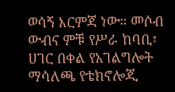ወሳኝ እርምጃ ነው። መሶብ ውብና ምቹ የሥራ ከባቢ፣ ሀገር በቀል የአገልግሎት ማሳለጫ የቴክኖሎጂ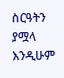ስርዓትን ያሟላ እንዲሁም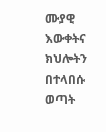ሙያዊ እውቀትና ክህሎትን በተላበሱ ወጣት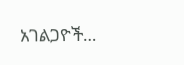አገልጋዮች…